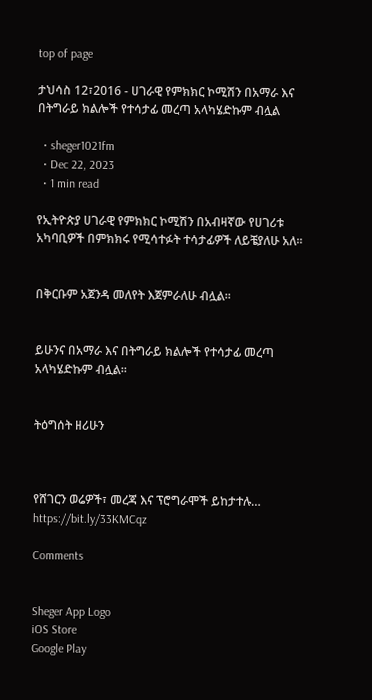top of page

ታህሳስ 12፣2016 - ሀገራዊ የምክክር ኮሚሽን በአማራ እና በትግራይ ክልሎች የተሳታፊ መረጣ አላካሄድኩም ብሏል

  • sheger1021fm
  • Dec 22, 2023
  • 1 min read

የኢትዮጵያ ሀገራዊ የምክክር ኮሚሽን በአብዛኛው የሀገሪቱ አካባቢዎች በምክክሩ የሚሳተፉት ተሳታፊዎች ለይቼያለሁ አለ፡፡


በቅርቡም አጀንዳ መለየት እጀምራለሁ ብሏል፡፡


ይሁንና በአማራ እና በትግራይ ክልሎች የተሳታፊ መረጣ አላካሄድኩም ብሏል፡፡


ትዕግሰት ዘሪሁን



የሸገርን ወሬዎች፣ መረጃ እና ፕሮግራሞች ይከታተሉ… https://bit.ly/33KMCqz

Comments


Sheger App Logo
iOS Store
Google Play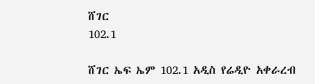ሸገር
102.1

ሸገር ኤፍ ኤም 102.1 አዲስ የሬዲዮ አቀራረብ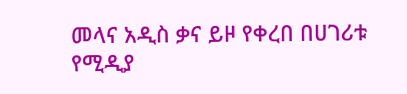መላና አዲስ ቃና ይዞ የቀረበ በሀገሪቱ የሚዲያ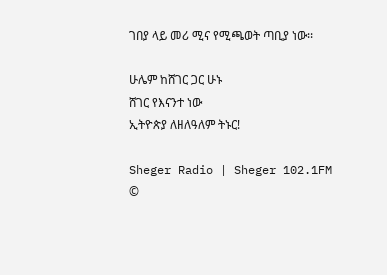ገበያ ላይ መሪ ሚና የሚጫወት ጣቢያ ነው፡፡

ሁሌም ከሸገር ጋር ሁኑ
ሸገር የእናንተ ነው
ኢትዮጵያ ለዘለዓለም ትኑር!

Sheger Radio | Sheger 102.1FM  ©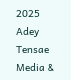2025 Adey Tensae Media &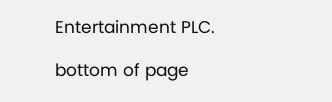Entertainment PLC.

bottom of page